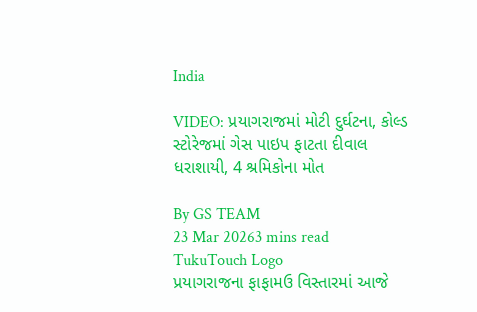India

VIDEO: પ્રયાગરાજમાં મોટી દુર્ઘટના, કોલ્ડ સ્ટોરેજમાં ગેસ પાઇપ ફાટતા દીવાલ ધરાશાયી, 4 શ્રમિકોના મોત

By GS TEAM
23 Mar 20263 mins read
TukuTouch Logo
પ્રયાગરાજના ફાફામઉ વિસ્તારમાં આજે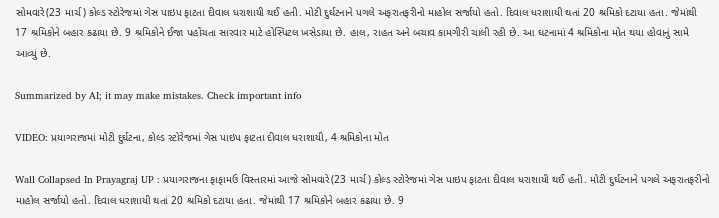સોમવારે(23 માર્ચ) કોલ્ડ સ્ટોરેજમાં ગેસ પાઇપ ફાટતા દીવાલ ધરાશાયી થઈ હતી. મોટી દુર્ઘટનાને પગલે અફરાતફરીનો માહોલ સર્જાયો હતો. દિવાલ ધરાશાયી થતાં 20 શ્રમિકો દટાયા હતા. જેમાંથી 17 શ્રમિકોને બહાર કઢાયા છે. 9 શ્રમિકોને ઈજા પહોંચતા સારવાર માટે હોસ્પિટલ ખસેડાયા છે. હાલ, રાહત અને બચાવ કામગીરી ચાલી રહી છે. આ ઘટનામાં 4 શ્રમિકોના મોત થયા હોવાનું સામે આવ્યું છે.

Summarized by AI; it may make mistakes. Check important info

VIDEO: પ્રયાગરાજમાં મોટી દુર્ઘટના, કોલ્ડ સ્ટોરેજમાં ગેસ પાઇપ ફાટતા દીવાલ ધરાશાયી, 4 શ્રમિકોના મોત

Wall Collapsed In Prayagraj UP : પ્રયાગરાજના ફાફામઉ વિસ્તારમાં આજે સોમવારે(23 માર્ચ) કોલ્ડ સ્ટોરેજમાં ગેસ પાઇપ ફાટતા દીવાલ ધરાશાયી થઈ હતી. મોટી દુર્ઘટનાને પગલે અફરાતફરીનો માહોલ સર્જાયો હતો. દિવાલ ધરાશાયી થતાં 20 શ્રમિકો દટાયા હતા. જેમાંથી 17 શ્રમિકોને બહાર કઢાયા છે. 9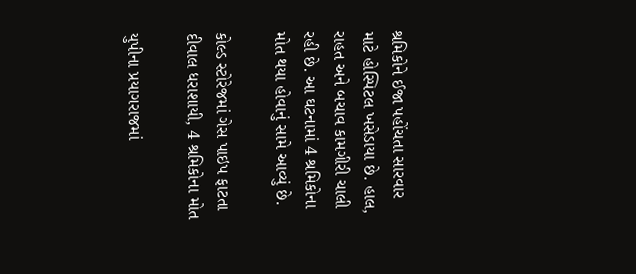શ્રમિકોને ઈજા પહોંચતા સારવાર માટે હોસ્પિટલ ખસેડાયા છે. હાલ, રાહત અને બચાવ કામગીરી ચાલી રહી છે. આ ઘટનામાં 4 શ્રમિકોના મોત થયા હોવાનું સામે આવ્યું છે.

કોલ્ડ સ્ટોરેજમાં ગેસ પાઇપ ફાટતા દીવાલ ધરાશાયી, 4 શ્રમિકોના મોત

યુપીના પ્રયાગરાજમાં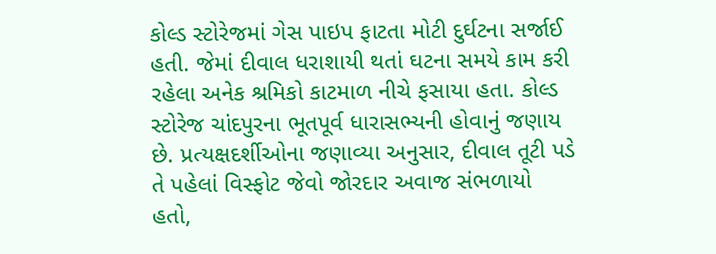કોલ્ડ સ્ટોરેજમાં ગેસ પાઇપ ફાટતા મોટી દુર્ઘટના સર્જાઈ હતી. જેમાં દીવાલ ધરાશાયી થતાં ઘટના સમયે કામ કરી રહેલા અનેક શ્રમિકો કાટમાળ નીચે ફસાયા હતા. કોલ્ડ સ્ટોરેજ ચાંદપુરના ભૂતપૂર્વ ધારાસભ્યની હોવાનું જણાય છે. પ્રત્યક્ષદર્શીઓના જણાવ્યા અનુસાર, દીવાલ તૂટી પડે તે પહેલાં વિસ્ફોટ જેવો જોરદાર અવાજ સંભળાયો હતો,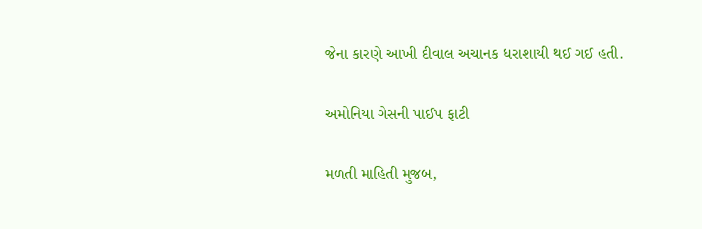જેના કારણે આખી દીવાલ અચાનક ધરાશાયી થઈ ગઈ હતી.

અમોનિયા ગેસની પાઈપ ફાટી

મળતી માહિતી મુજબ,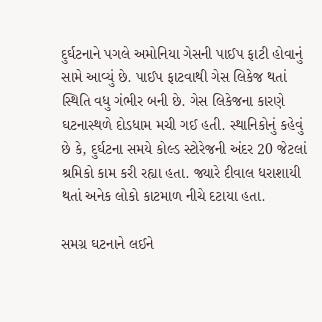દુર્ઘટનાને પગલે અમોનિયા ગેસની પાઈપ ફાટી હોવાનું સામે આવ્યું છે. પાઈપ ફાટવાથી ગેસ લિકેજ થતાં સ્થિતિ વધુ ગંભીર બની છે. ગેસ લિકેજના કારણે ઘટનાસ્થળે દોડધામ મચી ગઈ હતી. સ્થાનિકોનું કહેવું છે કે, દુર્ઘટના સમયે કોલ્ડ સ્ટોરેજની અંદર 20 જેટલાં શ્રમિકો કામ કરી રહ્યા હતા. જ્યારે દીવાલ ધરાશાયી થતાં અનેક લોકો કાટમાળ નીચે દટાયા હતા.

સમગ્ર ઘટનાને લઈને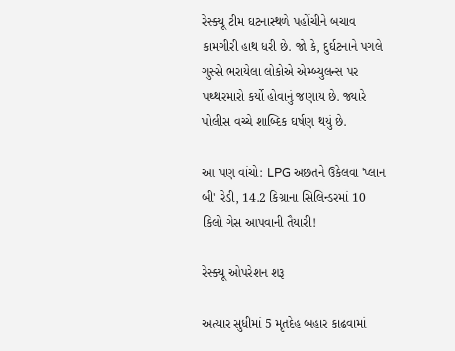રેસ્ક્યૂ ટીમ ઘટનાસ્થળે પહોંચીને બચાવ કામગીરી હાથ ધરી છે. જો કે, દુર્ઘટનાને પગલે ગુસ્સે ભરાયેલા લોકોએ એમ્બ્યુલન્સ પર પથ્થરમારો કર્યો હોવાનું જણાય છે. જ્યારે પોલીસ વચ્ચે શાબ્દિક ઘર્ષણ થયું છે.

આ પણ વાંચો: LPG અછતને ઉકેલવા 'પ્લાન બી' રેડી, 14.2 કિગ્રાના સિલિન્ડરમાં 10 કિલો ગેસ આપવાની તૈયારી!

રેસ્ક્યૂ ઓપરેશન શરૂ

અત્યાર સુધીમાં 5 મૃતદેહ બહાર કાઢવામાં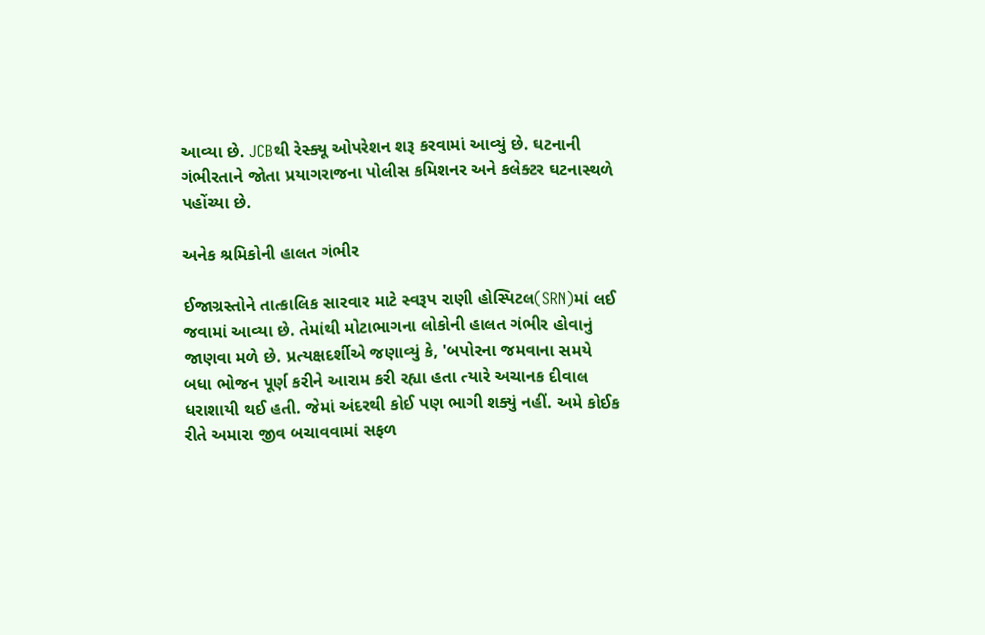આવ્યા છે. JCBથી રેસ્ક્યૂ ઓપરેશન શરૂ કરવામાં આવ્યું છે. ઘટનાની ગંભીરતાને જોતા પ્રયાગરાજના પોલીસ કમિશનર અને કલેક્ટર ઘટનાસ્થળે પહોંચ્યા છે.

અનેક શ્રમિકોની હાલત ગંભીર

ઈજાગ્રસ્તોને તાત્કાલિક સારવાર માટે સ્વરૂપ રાણી હોસ્પિટલ(SRN)માં લઈ જવામાં આવ્યા છે. તેમાંથી મોટાભાગના લોકોની હાલત ગંભીર હોવાનું જાણવા મળે છે. પ્રત્યક્ષદર્શીએ જણાવ્યું કે, 'બપોરના જમવાના સમયે બધા ભોજન પૂર્ણ કરીને આરામ કરી રહ્યા હતા ત્યારે અચાનક દીવાલ ધરાશાયી થઈ હતી. જેમાં અંદરથી કોઈ પણ ભાગી શક્યું નહીં. અમે કોઈક રીતે અમારા જીવ બચાવવામાં સફળ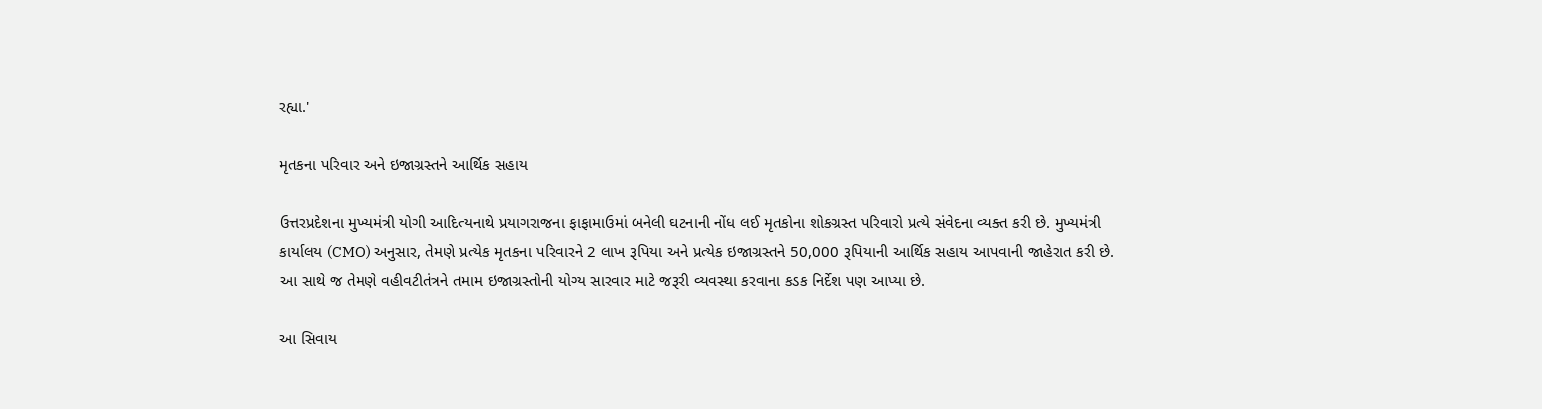રહ્યા.'

મૃતકના પરિવાર અને ઇજાગ્રસ્તને આર્થિક સહાય

ઉત્તરપ્રદેશના મુખ્યમંત્રી યોગી આદિત્યનાથે પ્રયાગરાજના ફાફામાઉમાં બનેલી ઘટનાની નોંધ લઈ મૃતકોના શોકગ્રસ્ત પરિવારો પ્રત્યે સંવેદના વ્યક્ત કરી છે. મુખ્યમંત્રી કાર્યાલય (CMO) અનુસાર, તેમણે પ્રત્યેક મૃતકના પરિવારને 2 લાખ રૂપિયા અને પ્રત્યેક ઇજાગ્રસ્તને 50,000 રૂપિયાની આર્થિક સહાય આપવાની જાહેરાત કરી છે. આ સાથે જ તેમણે વહીવટીતંત્રને તમામ ઇજાગ્રસ્તોની યોગ્ય સારવાર માટે જરૂરી વ્યવસ્થા કરવાના કડક નિર્દેશ પણ આપ્યા છે.

આ સિવાય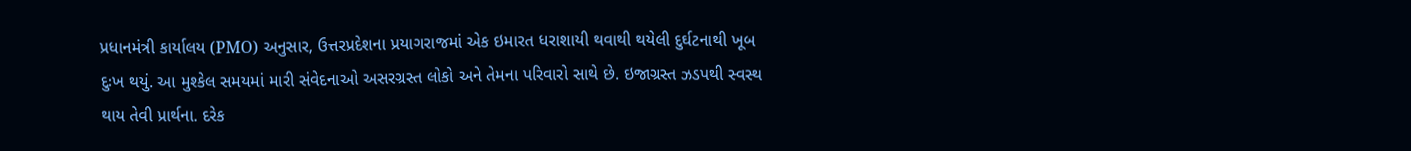પ્રધાનમંત્રી કાર્યાલય (PMO) અનુસાર, ઉત્તરપ્રદેશના પ્રયાગરાજમાં એક ઇમારત ધરાશાયી થવાથી થયેલી દુર્ઘટનાથી ખૂબ દુઃખ થયું. આ મુશ્કેલ સમયમાં મારી સંવેદનાઓ અસરગ્રસ્ત લોકો અને તેમના પરિવારો સાથે છે. ઇજાગ્રસ્ત ઝડપથી સ્વસ્થ થાય તેવી પ્રાર્થના. દરેક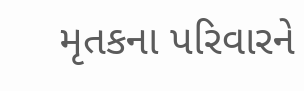મૃતકના પરિવારને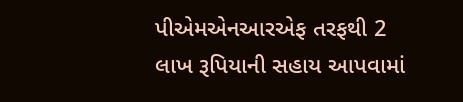પીએમએનઆરએફ તરફથી 2 લાખ રૂપિયાની સહાય આપવામાં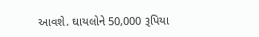આવશે. ઘાયલોને 50,000 રૂપિયા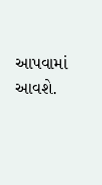આપવામાં આવશે.